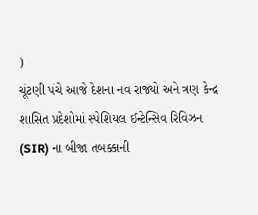)
ચૂંટણી પંચે આજે દેશના નવ રાજ્યો અને ત્રણ કેન્દ્ર શાસિત પ્રદેશોમાં સ્પેશિયલ ઈન્ટેન્સિવ રિવિઝન (SIR) ના બીજા તબક્કાની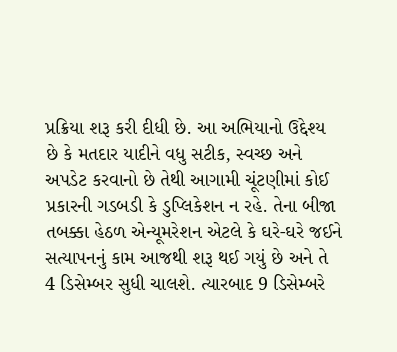પ્રક્રિયા શરૂ કરી દીધી છે. આ અભિયાનો ઉદ્દેશ્ય છે કે મતદાર યાદીને વધુ સટીક, સ્વચ્છ અને અપડેટ કરવાનો છે તેથી આગામી ચૂંટણીમાં કોઈ પ્રકારની ગડબડી કે ડુપ્લિકેશન ન રહે. તેના બીજા તબક્કા હેઠળ એન્યૂમરેશન એટલે કે ઘરે-ઘરે જઈને સત્યાપનનું કામ આજથી શરૂ થઈ ગયું છે અને તે 4 ડિસેમ્બર સુધી ચાલશે. ત્યારબાદ 9 ડિસેમ્બરે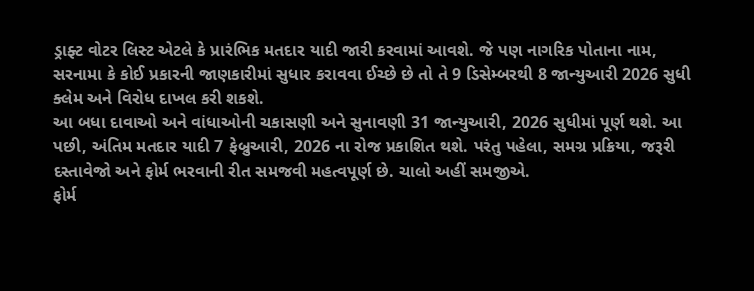ડ્રાફ્ટ વોટર લિસ્ટ એટલે કે પ્રારંભિક મતદાર યાદી જારી કરવામાં આવશે. જે પણ નાગરિક પોતાના નામ, સરનામા કે કોઈ પ્રકારની જાણકારીમાં સુધાર કરાવવા ઈચ્છે છે તો તે 9 ડિસેમ્બરથી 8 જાન્યુઆરી 2026 સુધી ક્લેમ અને વિરોધ દાખલ કરી શકશે.
આ બધા દાવાઓ અને વાંધાઓની ચકાસણી અને સુનાવણી 31 જાન્યુઆરી, 2026 સુધીમાં પૂર્ણ થશે. આ પછી, અંતિમ મતદાર યાદી 7 ફેબ્રુઆરી, 2026 ના રોજ પ્રકાશિત થશે. પરંતુ પહેલા, સમગ્ર પ્રક્રિયા, જરૂરી દસ્તાવેજો અને ફોર્મ ભરવાની રીત સમજવી મહત્વપૂર્ણ છે. ચાલો અહીં સમજીએ.
ફોર્મ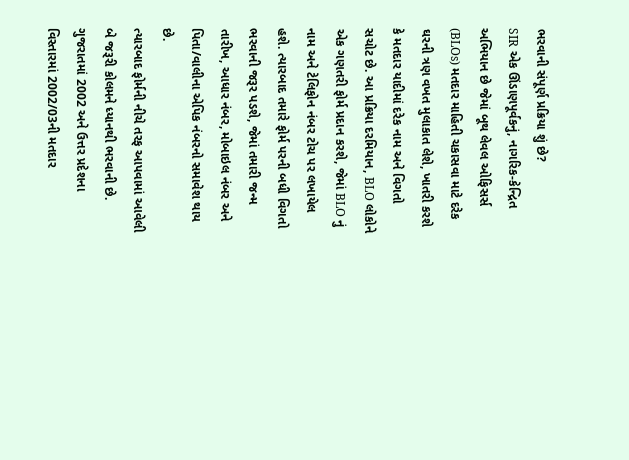ભરવાની સંપૂર્ણ પ્રક્રિયા શું છે?
SIR એક ઊંડાણપૂર્વકનું, નાગરિક-કેન્દ્રિત અભિયાન છે જેમાં બૂથ લેવલ ઓફિસર્સ (BLOs) મતદાર માહિતી ચકાસવા માટે દરેક ઘરની ત્રણ વખત મુલાકાત લેશે, ખાતરી કરશે કે મતદાર યાદીમાં દરેક નામ અને વિગતો સચોટ છે. આ પ્રક્રિયા દરમિયાન, BLO લોકોને એક ગણતરી ફોર્મ પ્રદાન કરશે, જેમાં BLO નું નામ અને ટેલિફોન નંબર ટોચ પર લખાયેલ હશે. ત્યારબાદ તમારે ફોર્મ પરની બધી વિગતો ભરવાની જરૂર પડશે, જેમાં તમારી જન્મ તારીખ, આધાર નંબર, મોબાઇલ નંબર અને પિતા/વાલીના એપિક નંબરનો સમાવેશ થાય છે.
ત્યારબાદ ફોર્મની નીચે તરફ આપવામાં આવેલી બે જરૂરી કોલમને ધ્યાનથી ભરવાની છે. ગુજરાતમાં 2002 અને ઉત્તર પ્રદેશના વિસ્તારમાં 2002/03ની મતદાર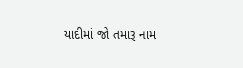યાદીમાં જો તમારૂ નામ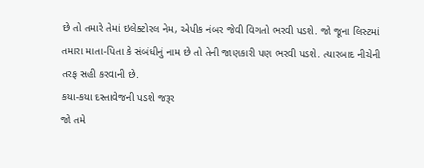છે તો તમારે તેમાં ઇલેક્ટોરલ નેમ, એપીક નંબર જેવી વિગતો ભરવી પડશે. જો જૂના લિસ્ટમાં તમારા માતા-પિતા કે સંબંધીનું નામ છે તો તેની જાણકારી પણ ભરવી પડશે. ત્યારબાદ નીચેની તરફ સહી કરવાની છે.
કયા-કયા દસ્તાવેજની પડશે જરૂર
જો તમે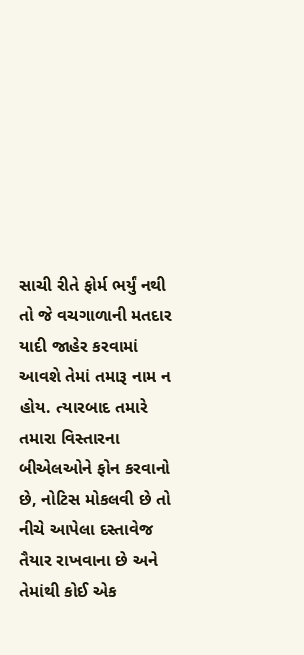સાચી રીતે ફોર્મ ભર્યું નથી તો જે વચગાળાની મતદાર યાદી જાહેર કરવામાં આવશે તેમાં તમારૂ નામ ન હોય. ત્યારબાદ તમારે તમારા વિસ્તારના બીએલઓને ફોન કરવાનો છે, નોટિસ મોકલવી છે તો નીચે આપેલા દસ્તાવેજ તૈયાર રાખવાના છે અને તેમાંથી કોઈ એક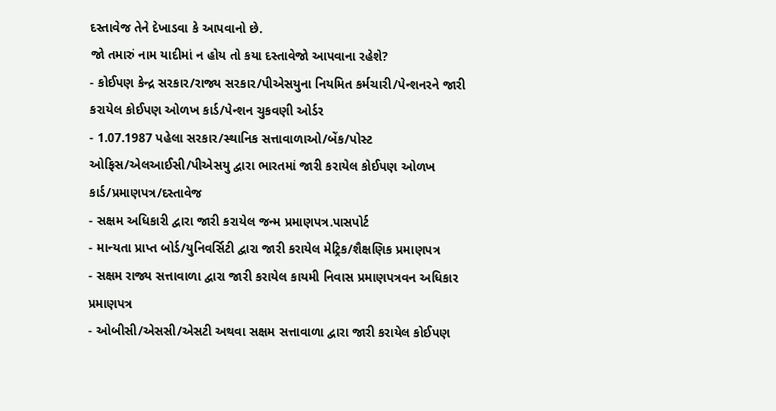દસ્તાવેજ તેને દેખાડવા કે આપવાનો છે.
જો તમારું નામ યાદીમાં ન હોય તો કયા દસ્તાવેજો આપવાના રહેશે?
- કોઈપણ કેન્દ્ર સરકાર/રાજ્ય સરકાર/પીએસયુના નિયમિત કર્મચારી/પેન્શનરને જારી કરાયેલ કોઈપણ ઓળખ કાર્ડ/પેન્શન ચુકવણી ઓર્ડર
- 1.07.1987 પહેલા સરકાર/સ્થાનિક સત્તાવાળાઓ/બેંક/પોસ્ટ ઓફિસ/એલઆઈસી/પીએસયુ દ્વારા ભારતમાં જારી કરાયેલ કોઈપણ ઓળખ કાર્ડ/પ્રમાણપત્ર/દસ્તાવેજ
- સક્ષમ અધિકારી દ્વારા જારી કરાયેલ જન્મ પ્રમાણપત્ર.પાસપોર્ટ
- માન્યતા પ્રાપ્ત બોર્ડ/યુનિવર્સિટી દ્વારા જારી કરાયેલ મેટ્રિક/શૈક્ષણિક પ્રમાણપત્ર
- સક્ષમ રાજ્ય સત્તાવાળા દ્વારા જારી કરાયેલ કાયમી નિવાસ પ્રમાણપત્રવન અધિકાર પ્રમાણપત્ર
- ઓબીસી/એસસી/એસટી અથવા સક્ષમ સત્તાવાળા દ્વારા જારી કરાયેલ કોઈપણ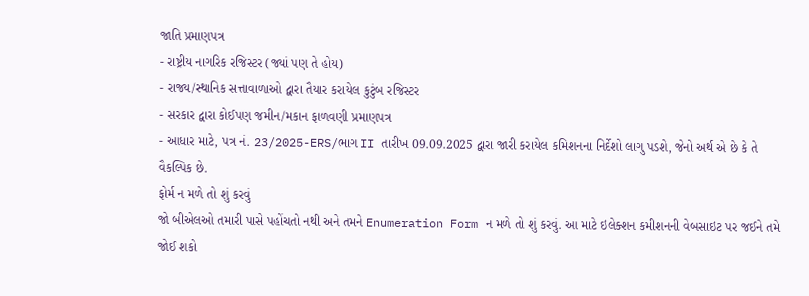જાતિ પ્રમાણપત્ર
- રાષ્ટ્રીય નાગરિક રજિસ્ટર (જ્યાં પણ તે હોય)
- રાજ્ય/સ્થાનિક સત્તાવાળાઓ દ્વારા તૈયાર કરાયેલ કુટુંબ રજિસ્ટર
- સરકાર દ્વારા કોઈપણ જમીન/મકાન ફાળવણી પ્રમાણપત્ર
- આધાર માટે, પત્ર નં. 23/2025-ERS/ભાગ II તારીખ 09.09.2025 દ્વારા જારી કરાયેલ કમિશનના નિર્દેશો લાગુ પડશે, જેનો અર્થ એ છે કે તે વૈકલ્પિક છે.
ફોર્મ ન મળે તો શું કરવું
જો બીએલઓ તમારી પાસે પહોંચતો નથી અને તમને Enumeration Form ન મળે તો શું કરવું. આ માટે ઇલેક્શન કમીશનની વેબસાઇટ પર જઈને તમે જોઈ શકો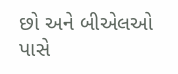છો અને બીએલઓ પાસે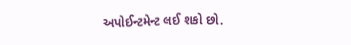અપોઈન્ટમેન્ટ લઈ શકો છો.